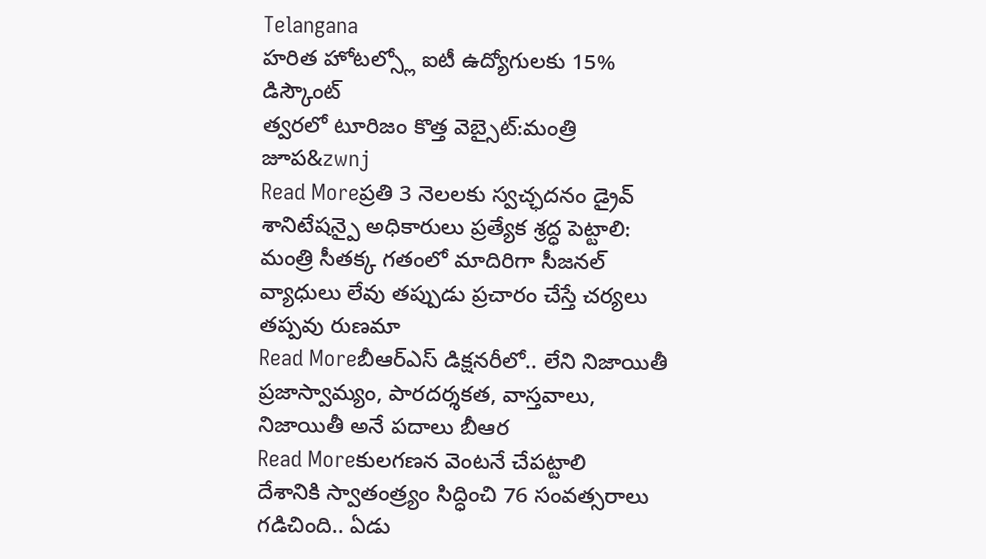Telangana
హరిత హోటల్స్లో ఐటీ ఉద్యోగులకు 15% డిస్కౌంట్
త్వరలో టూరిజం కొత్త వెబ్సైట్:మంత్రి జూప&zwnj
Read Moreప్రతి 3 నెలలకు స్వచ్ఛదనం డ్రైవ్
శానిటేషన్పై అధికారులు ప్రత్యేక శ్రద్ధ పెట్టాలి: మంత్రి సీతక్క గతంలో మాదిరిగా సీజనల్ వ్యాధులు లేవు తప్పుడు ప్రచారం చేస్తే చర్యలు తప్పవు రుణమా
Read Moreబీఆర్ఎస్ డిక్షనరీలో.. లేని నిజాయితీ
ప్రజాస్వామ్యం, పారదర్శకత, వాస్తవాలు, నిజాయితీ అనే పదాలు బీఆర
Read Moreకులగణన వెంటనే చేపట్టాలి
దేశానికి స్వాతంత్ర్యం సిద్ధించి 76 సంవత్సరాలు గడిచింది.. ఏడు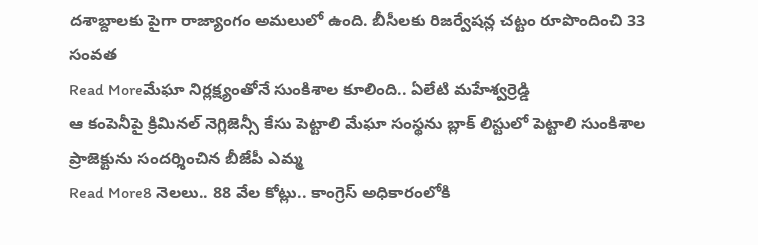దశాబ్దాలకు పైగా రాజ్యాంగం అమలులో ఉంది. బీసీలకు రిజర్వేషన్ల చట్టం రూపొందించి 33 సంవత
Read Moreమేఘా నిర్లక్ష్యంతోనే సుంకిశాల కూలింది.. ఏలేటి మహేశ్వర్రెడ్డి
ఆ కంపెనీపై క్రిమినల్ నెగ్లిజెన్సీ కేసు పెట్టాలి మేఘా సంస్థను బ్లాక్ లిస్టులో పెట్టాలి సుంకిశాల ప్రాజెక్టును సందర్శించిన బీజేపీ ఎమ్మ
Read More8 నెలలు.. 88 వేల కోట్లు.. కాంగ్రెస్ అధికారంలోకి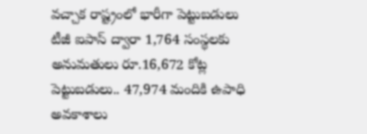వచ్చాక రాష్ట్రంలో భారీగా పెట్టుబడులు
టీజీ ఐపాస్ ద్వారా 1,764 సంస్థలకు అనుమతులు రూ.16,672 కోట్ల పెట్టుబడులు.. 47,974 మందికి ఉపాధి అవకాశాలు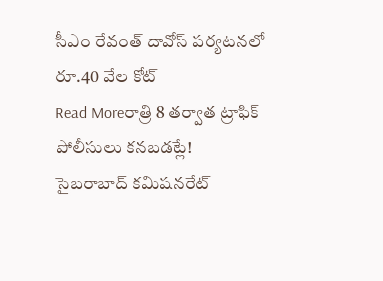సీఎం రేవంత్ దావోస్ పర్యటనలో రూ.40 వేల కోట్
Read Moreరాత్రి 8 తర్వాత ట్రాఫిక్ పోలీసులు కనబడట్లే!
సైబరాబాద్ కమిషనరేట్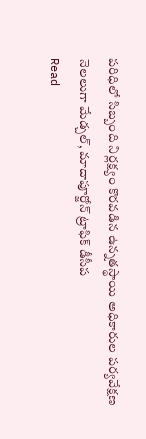పరిధిలో సిబ్బంది నిర్లక్ష్యం కొరవడిన ఉన్నతస్థాయి అధికారుల పర్యవేక్షణ నెలలుగా మేడ్చల్, మాదాపూర్జోన్ ట్రాఫిక్ డీసీప
Read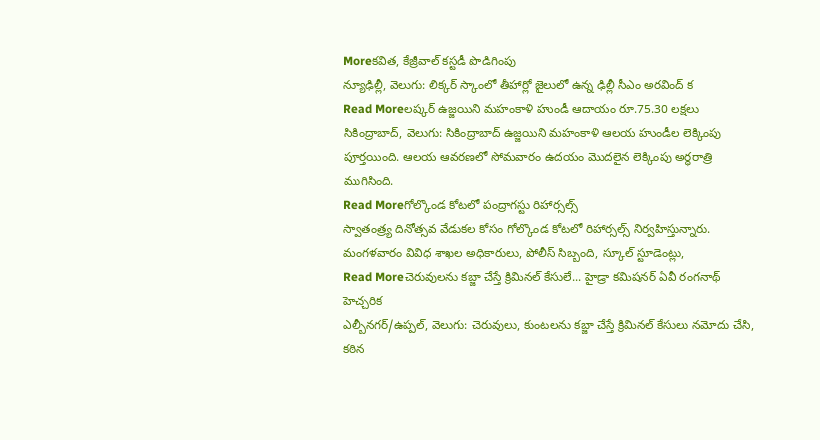Moreకవిత, కేజ్రీవాల్ కస్టడీ పొడిగింపు
న్యూఢిల్లీ, వెలుగు: లిక్కర్ స్కాంలో తీహార్లో జైలులో ఉన్న ఢిల్లీ సీఎం అరవింద్ క
Read Moreలష్కర్ ఉజ్జయిని మహంకాళి హుండీ ఆదాయం రూ.75.30 లక్షలు
సికింద్రాబాద్, వెలుగు: సికింద్రాబాద్ ఉజ్జయిని మహంకాళి ఆలయ హుండీల లెక్కింపు పూర్తయింది. ఆలయ ఆవరణలో సోమవారం ఉదయం మొదలైన లెక్కింపు అర్ధరాత్రి ముగిసింది.
Read Moreగోల్కొండ కోటలో పంద్రాగస్టు రిహార్సల్స్
స్వాతంత్ర్య దినోత్సవ వేడుకల కోసం గోల్కొండ కోటలో రిహార్సల్స్ నిర్వహిస్తున్నారు. మంగళవారం వివిధ శాఖల అధికారులు, పోలీస్ సిబ్బంది, స్కూల్ స్టూడెంట్లు,
Read Moreచెరువులను కబ్జా చేస్తే క్రిమినల్ కేసులే... హైడ్రా కమిషనర్ ఏవీ రంగనాథ్ హెచ్చరిక
ఎల్బీనగర్/ఉప్పల్, వెలుగు: చెరువులు, కుంటలను కబ్జా చేస్తే క్రిమినల్ కేసులు నమోదు చేసి, కఠిన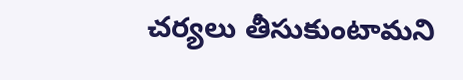చర్యలు తీసుకుంటామని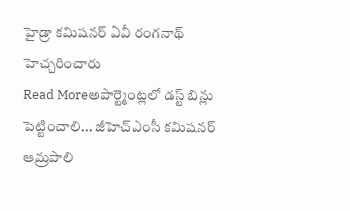హైడ్రా కమిషనర్ ఏవీ రంగనాథ్ హెచ్చరించారు
Read Moreఅపార్ట్మెంట్లలో డస్ట్ బిన్లు పెట్టించాలి... జీహెచ్ఎంసీ కమిషనర్ ఆమ్రపాలి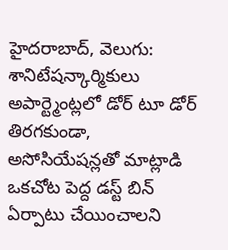హైదరాబాద్, వెలుగు: శానిటేషన్కార్మికులు అపార్ట్మెంట్లలో డోర్ టూ డోర్ తిరగకుండా, అసోసియేషన్లతో మాట్లాడి ఒకచోట పెద్ద డస్ట్ బిన్ ఏర్పాటు చేయించాలని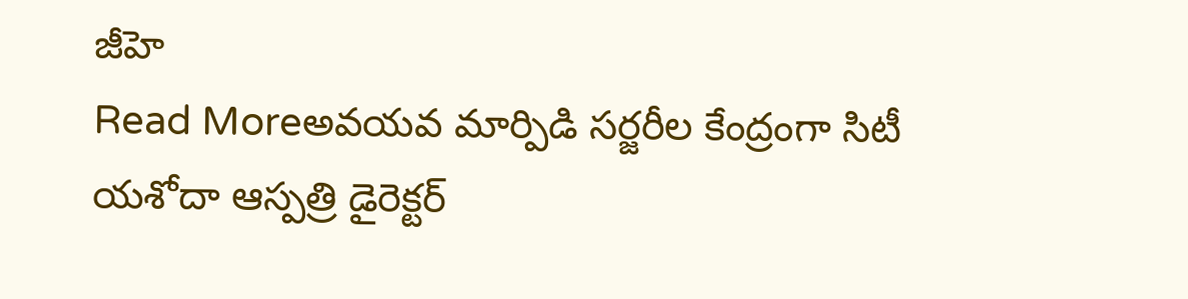జీహె
Read Moreఅవయవ మార్పిడి సర్జరీల కేంద్రంగా సిటీ
యశోదా ఆస్పత్రి డైరెక్టర్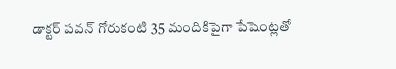డాక్టర్ పవన్ గోరుకంటి 35 మందికిపైగా పేషెంట్లతో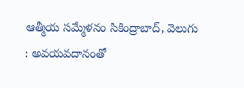ఆత్మీయ సమ్మేళనం సికింద్రాబాద్, వెలుగు : అవయవదానంతో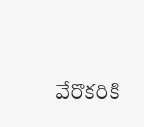వేరొకరికి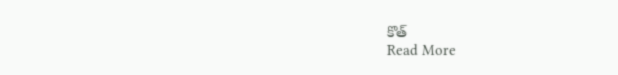కొత్
Read More